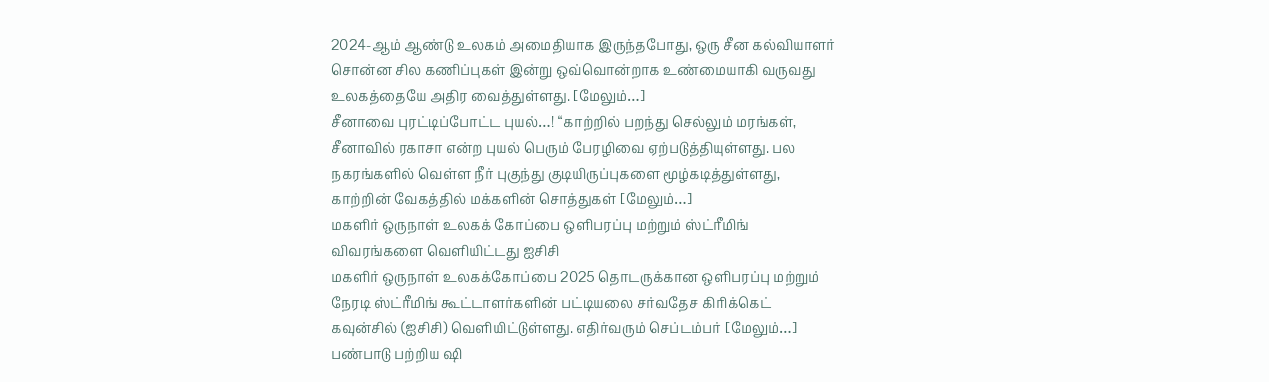2024-ஆம் ஆண்டு உலகம் அமைதியாக இருந்தபோது, ஒரு சீன கல்வியாளர் சொன்ன சில கணிப்புகள் இன்று ஒவ்வொன்றாக உண்மையாகி வருவது உலகத்தையே அதிர வைத்துள்ளது. [மேலும்…]
சீனாவை புரட்டிப்போட்ட புயல்…! “காற்றில் பறந்து செல்லும் மரங்கள்,
சீனாவில் ரகாசா என்ற புயல் பெரும் பேரழிவை ஏற்படுத்தியுள்ளது. பல நகரங்களில் வெள்ள நீர் புகுந்து குடியிருப்புகளை மூழ்கடித்துள்ளது, காற்றின் வேகத்தில் மக்களின் சொத்துகள் [மேலும்…]
மகளிர் ஒருநாள் உலகக் கோப்பை ஒளிபரப்பு மற்றும் ஸ்ட்ரீமிங் விவரங்களை வெளியிட்டது ஐசிசி
மகளிர் ஒருநாள் உலகக்கோப்பை 2025 தொடருக்கான ஒளிபரப்பு மற்றும் நேரடி ஸ்ட்ரீமிங் கூட்டாளர்களின் பட்டியலை சர்வதேச கிரிக்கெட் கவுன்சில் (ஐசிசி) வெளியிட்டுள்ளது. எதிர்வரும் செப்டம்பர் [மேலும்…]
பண்பாடு பற்றிய ஷி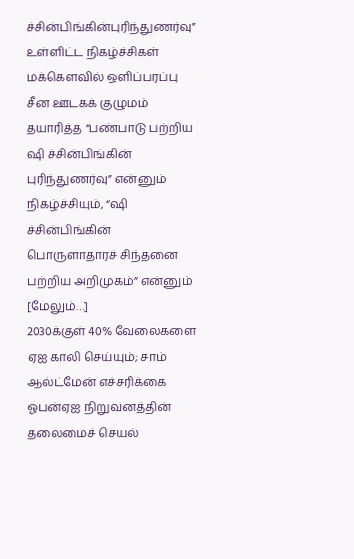ச்சின்பிங்கின்புரிந்துணர்வு” உள்ளிட்ட நிகழ்ச்சிகள் மக்கௌவில் ஒளிப்பரப்பு
சீன ஊடகக் குழுமம் தயாரித்த “பண்பாடு பற்றிய ஷி ச்சின்பிங்கின் புரிந்துணர்வு” என்னும் நிகழ்ச்சியும், “ஷி ச்சின்பிங்கின் பொருளாதாரச் சிந்தனை பற்றிய அறிமுகம்” என்னும் [மேலும்…]
2030க்குள் 40% வேலைகளை ஏஐ காலி செய்யும்; சாம் ஆல்ட்மேன் எச்சரிக்கை
ஓபன்ஏஐ நிறுவனத்தின் தலைமைச் செயல்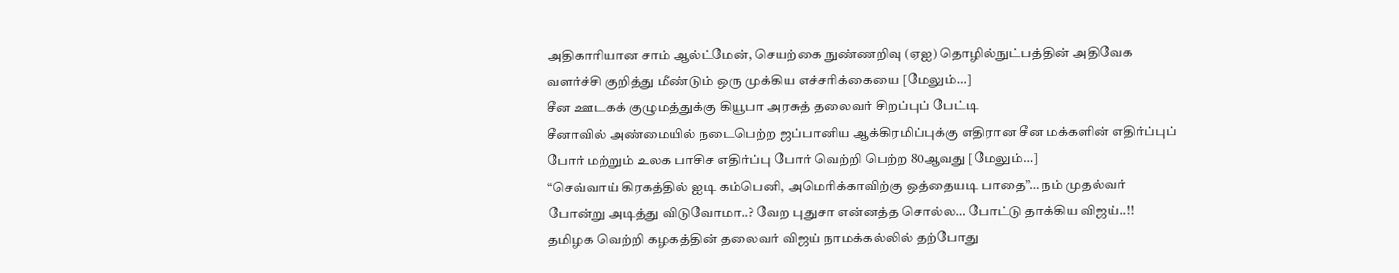அதிகாரியான சாம் ஆல்ட்மேன், செயற்கை நுண்ணறிவு (ஏஐ) தொழில்நுட்பத்தின் அதிவேக வளர்ச்சி குறித்து மீண்டும் ஒரு முக்கிய எச்சரிக்கையை [மேலும்…]
சீன ஊடகக் குழுமத்துக்கு கியூபா அரசுத் தலைவர் சிறப்புப் பேட்டி
சீனாவில் அண்மையில் நடைபெற்ற ஜப்பானிய ஆக்கிரமிப்புக்கு எதிரான சீன மக்களின் எதிர்ப்புப் போர் மற்றும் உலக பாசிச எதிர்ப்பு போர் வெற்றி பெற்ற 80ஆவது [மேலும்…]
“செவ்வாய் கிரகத்தில் ஐடி கம்பெனி, அமெரிக்காவிற்கு ஒத்தையடி பாதை”… நம் முதல்வர் போன்று அடித்து விடுவோமா..? வேற புதுசா என்னத்த சொல்ல… போட்டு தாக்கிய விஜய்..!!
தமிழக வெற்றி கழகத்தின் தலைவர் விஜய் நாமக்கல்லில் தற்போது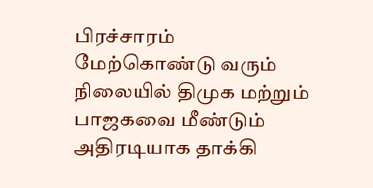பிரச்சாரம் மேற்கொண்டு வரும் நிலையில் திமுக மற்றும் பாஜகவை மீண்டும் அதிரடியாக தாக்கி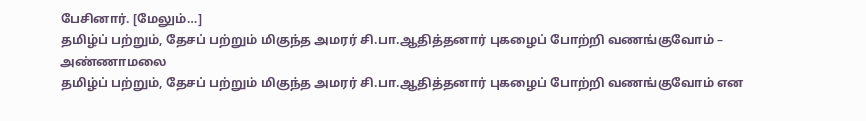பேசினார். [மேலும்…]
தமிழ்ப் பற்றும், தேசப் பற்றும் மிகுந்த அமரர் சி.பா.ஆதித்தனார் புகழைப் போற்றி வணங்குவோம் – அண்ணாமலை
தமிழ்ப் பற்றும், தேசப் பற்றும் மிகுந்த அமரர் சி.பா.ஆதித்தனார் புகழைப் போற்றி வணங்குவோம் என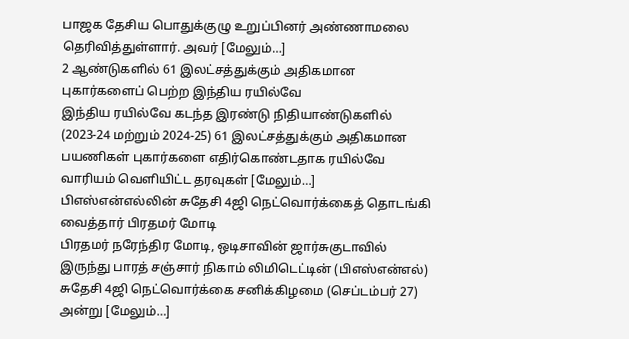பாஜக தேசிய பொதுக்குழு உறுப்பினர் அண்ணாமலை தெரிவித்துள்ளார். அவர் [மேலும்…]
2 ஆண்டுகளில் 61 இலட்சத்துக்கும் அதிகமான புகார்களைப் பெற்ற இந்திய ரயில்வே
இந்திய ரயில்வே கடந்த இரண்டு நிதியாண்டுகளில் (2023-24 மற்றும் 2024-25) 61 இலட்சத்துக்கும் அதிகமான பயணிகள் புகார்களை எதிர்கொண்டதாக ரயில்வே வாரியம் வெளியிட்ட தரவுகள் [மேலும்…]
பிஎஸ்என்எல்லின் சுதேசி 4ஜி நெட்வொர்க்கைத் தொடங்கி வைத்தார் பிரதமர் மோடி
பிரதமர் நரேந்திர மோடி, ஒடிசாவின் ஜார்சுகுடாவில் இருந்து பாரத் சஞ்சார் நிகாம் லிமிடெட்டின் (பிஎஸ்என்எல்) சுதேசி 4ஜி நெட்வொர்க்கை சனிக்கிழமை (செப்டம்பர் 27) அன்று [மேலும்…]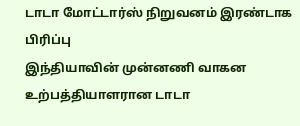டாடா மோட்டார்ஸ் நிறுவனம் இரண்டாக பிரிப்பு
இந்தியாவின் முன்னணி வாகன உற்பத்தியாளரான டாடா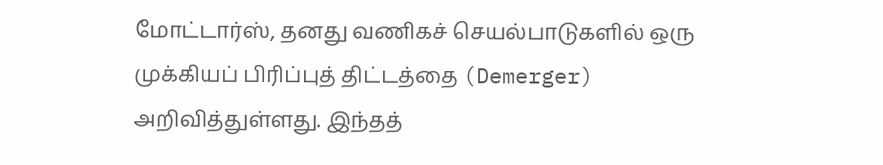மோட்டார்ஸ், தனது வணிகச் செயல்பாடுகளில் ஒரு முக்கியப் பிரிப்புத் திட்டத்தை (Demerger) அறிவித்துள்ளது. இந்தத்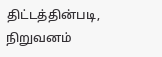திட்டத்தின்படி, நிறுவனம்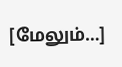[மேலும்…]